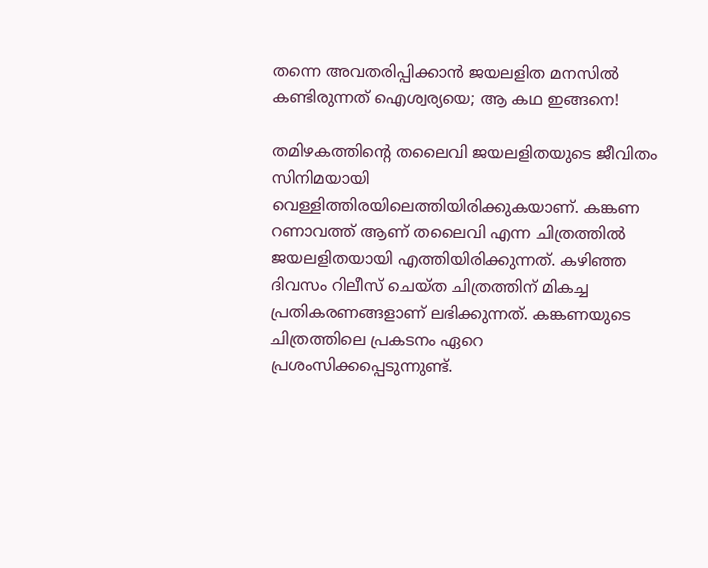തന്നെ അവതരിപ്പിക്കാന്‍ ജയലളിത മനസില്‍ കണ്ടിരുന്നത് ഐശ്വര്യയെ; ആ കഥ ഇങ്ങനെ!

തമിഴകത്തിന്റെ തലൈവി ജയലളിതയുടെ ജീവിതം സിനിമയായി വെള്ളിത്തിരയിലെത്തിയിരിക്കുകയാണ്. കങ്കണ റണാവത്ത് ആണ് തലൈവി എന്ന ചിത്രത്തില്‍ ജയലളിതയായി എത്തിയിരിക്കുന്നത്. കഴിഞ്ഞ ദിവസം റിലീസ് ചെയ്ത ചിത്രത്തിന് മികച്ച പ്രതികരണങ്ങളാണ് ലഭിക്കുന്നത്. കങ്കണയുടെ ചിത്രത്തിലെ പ്രകടനം ഏറെ പ്രശംസിക്കപ്പെടുന്നുണ്ട്.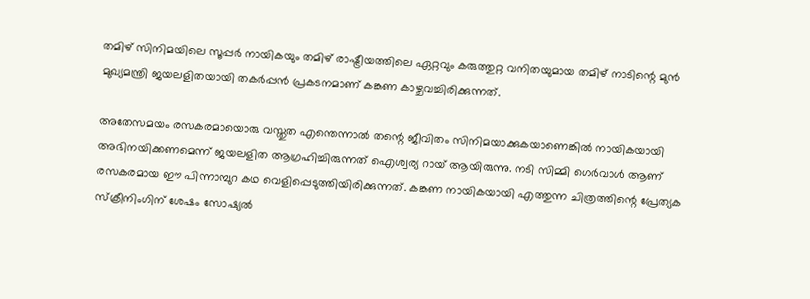തമിഴ് സിനിമയിലെ സൂപ്പര്‍ നായികയും തമിഴ് രാഷ്ട്രീയത്തിലെ ഏറ്റവും കരുത്തുറ്റ വനിതയുമായ തമിഴ് നാടിന്റെ മുന്‍ മുഖ്യമന്ത്രി ജയലളിതയായി തകര്‍പ്പന്‍ പ്രകടനമാണ് കങ്കണ കാഴ്ചവച്ചിരിക്കുന്നത്.

അതേസമയം രസകരമായൊരു വസ്തുത എന്തെന്നാല്‍ തന്റെ ജീവിതം സിനിമയാക്കുകയാണെങ്കില്‍ നായികയായി അഭിനയിക്കണമെന്ന് ജയലളിത ആഗ്രഹിച്ചിരുന്നത് ഐശ്വര്യ റായ് ആയിരുന്നു. നടി സിമ്മി ഗെര്‍വാള്‍ ആണ് രസകരമായ ഈ പിന്നാമ്പുറ കഥ വെളിപ്പെടുത്തിയിരിക്കുന്നത്. കങ്കണ നായികയായി എത്തുന്ന ചിത്രത്തിന്റെ പ്രേത്യക സ്‌ക്രീനിംഗിന് ശേഷം സോഷ്യല്‍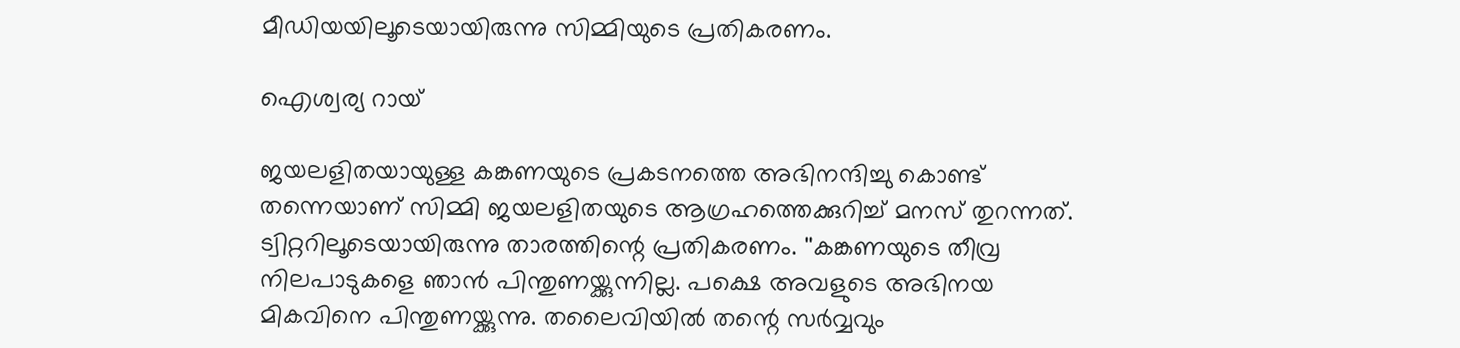മീഡിയയിലൂടെയായിരുന്നു സിമ്മിയുടെ പ്രതികരണം.

ഐശ്വര്യ റായ്

ജയലളിതയായുള്ള കങ്കണയുടെ പ്രകടനത്തെ അഭിനന്ദിച്ചു കൊണ്ട് തന്നെയാണ് സിമ്മി ജയലളിതയുടെ ആഗ്രഹത്തെക്കുറിച്ച് മനസ് തുറന്നത്. ട്വിറ്ററിലൂടെയായിരുന്നു താരത്തിന്റെ പ്രതികരണം. ''കങ്കണയുടെ തീവ്ര നിലപാടുകളെ ഞാന്‍ പിന്തുണയ്ക്കുന്നില്ല. പക്ഷെ അവളുടെ അഭിനയ മികവിനെ പിന്തുണയ്ക്കുന്നു. തലൈവിയില്‍ തന്റെ സര്‍വ്വവും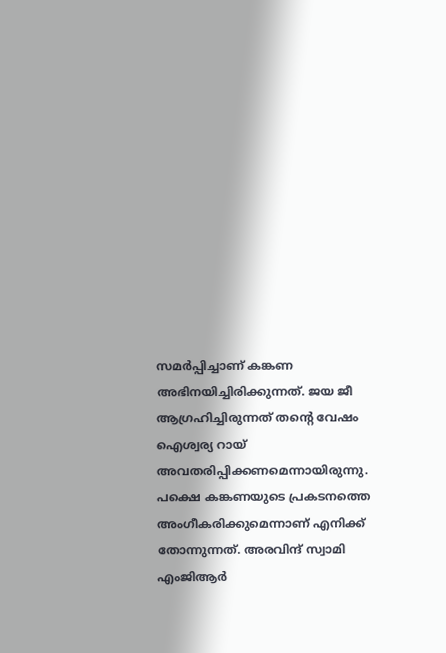സമര്‍പ്പിച്ചാണ് കങ്കണ അഭിനയിച്ചിരിക്കുന്നത്. ജയ ജീ ആഗ്രഹിച്ചിരുന്നത് തന്റെ വേഷം ഐശ്വര്യ റായ് അവതരിപ്പിക്കണമെന്നായിരുന്നു. പക്ഷെ കങ്കണയുടെ പ്രകടനത്തെ അംഗീകരിക്കുമെന്നാണ് എനിക്ക് തോന്നുന്നത്. അരവിന്ദ് സ്വാമി എംജിആര്‍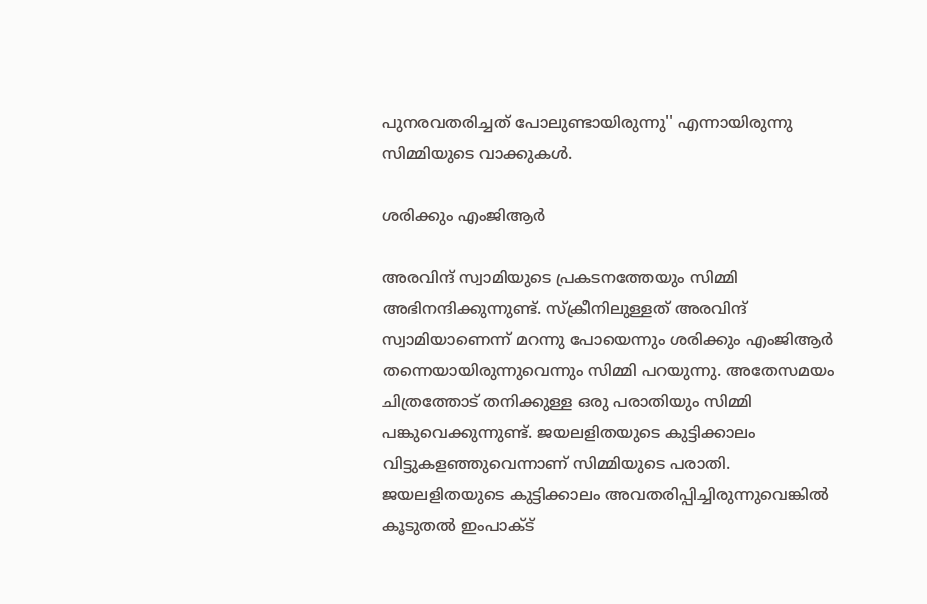പുനരവതരിച്ചത് പോലുണ്ടായിരുന്നു'' എന്നായിരുന്നു സിമ്മിയുടെ വാക്കുകള്‍.

ശരിക്കും എംജിആര്‍

അരവിന്ദ് സ്വാമിയുടെ പ്രകടനത്തേയും സിമ്മി അഭിനന്ദിക്കുന്നുണ്ട്. സ്‌ക്രീനിലുള്ളത് അരവിന്ദ് സ്വാമിയാണെന്ന് മറന്നു പോയെന്നും ശരിക്കും എംജിആര്‍ തന്നെയായിരുന്നുവെന്നും സിമ്മി പറയുന്നു. അതേസമയം ചിത്രത്തോട് തനിക്കുള്ള ഒരു പരാതിയും സിമ്മി പങ്കുവെക്കുന്നുണ്ട്. ജയലളിതയുടെ കുട്ടിക്കാലം വിട്ടുകളഞ്ഞുവെന്നാണ് സിമ്മിയുടെ പരാതി. ജയലളിതയുടെ കുട്ടിക്കാലം അവതരിപ്പിച്ചിരുന്നുവെങ്കില്‍ കൂടുതല്‍ ഇംപാക്ട്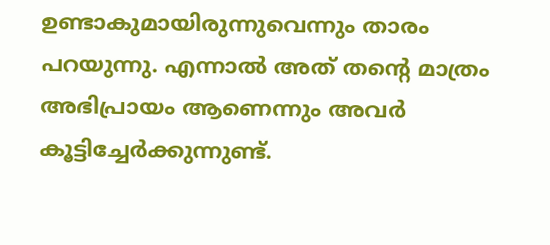ഉണ്ടാകുമായിരുന്നുവെന്നും താരം പറയുന്നു. എന്നാല്‍ അത് തന്റെ മാത്രം അഭിപ്രായം ആണെന്നും അവര്‍ കൂട്ടിച്ചേര്‍ക്കുന്നുണ്ട്.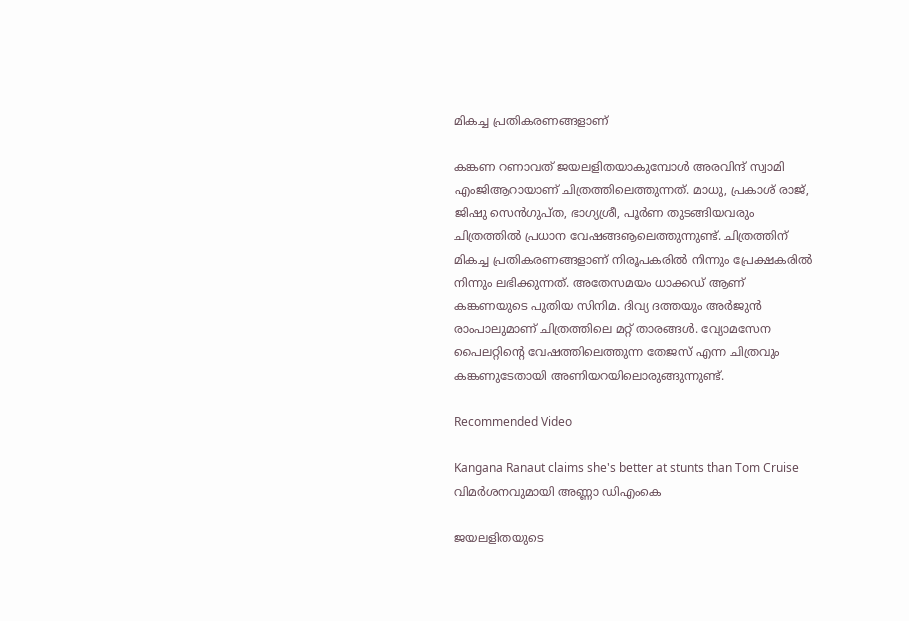മികച്ച പ്രതികരണങ്ങളാണ്

കങ്കണ റണാവത് ജയലളിതയാകുമ്പോള്‍ അരവിന്ദ് സ്വാമി എംജിആറായാണ് ചിത്രത്തിലെത്തുന്നത്. മാധു, പ്രകാശ് രാജ്, ജിഷു സെന്‍ഗുപ്ത, ഭാഗ്യശ്രീ, പൂര്‍ണ തുടങ്ങിയവരും ചിത്രത്തില്‍ പ്രധാന വേഷങ്ങൡലെത്തുന്നുണ്ട്. ചിത്രത്തിന് മികച്ച പ്രതികരണങ്ങളാണ് നിരൂപകരില്‍ നിന്നും പ്രേക്ഷകരില്‍ നിന്നും ലഭിക്കുന്നത്. അതേസമയം ധാക്കഡ് ആണ് കങ്കണയുടെ പുതിയ സിനിമ. ദിവ്യ ദത്തയും അര്‍ജുന്‍ രാംപാലുമാണ് ചിത്രത്തിലെ മറ്റ് താരങ്ങള്‍. വ്യോമസേന പൈലറ്റിന്റെ വേഷത്തിലെത്തുന്ന തേജസ് എന്ന ചിത്രവും കങ്കണുടേതായി അണിയറയിലൊരുങ്ങുന്നുണ്ട്.

Recommended Video

Kangana Ranaut claims she's better at stunts than Tom Cruise
വിമര്‍ശനവുമായി അണ്ണാ ഡിഎംകെ

ജയലളിതയുടെ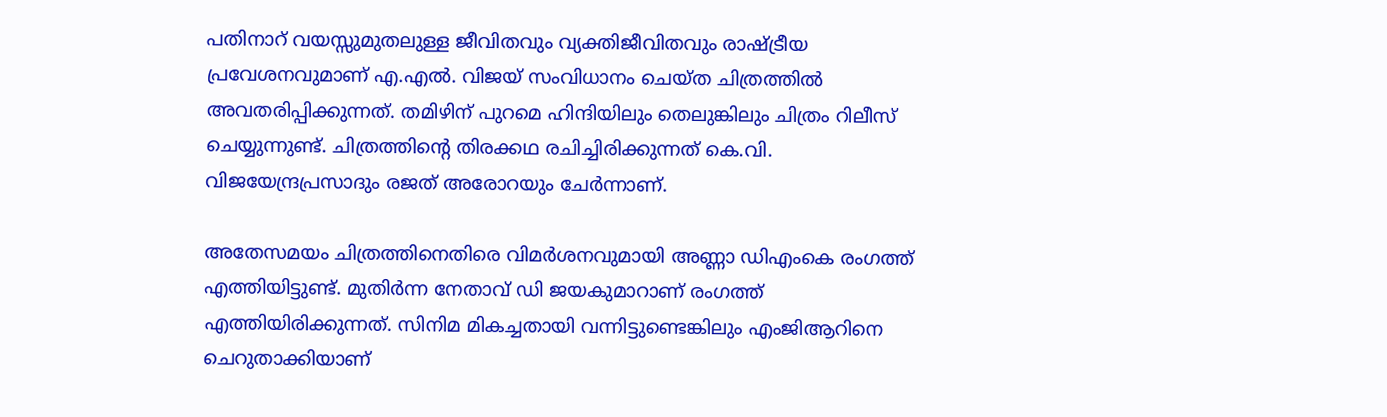പതിനാറ് വയസ്സുമുതലുള്ള ജീവിതവും വ്യക്തിജീവിതവും രാഷ്ട്രീയ പ്രവേശനവുമാണ് എ.എല്‍. വിജയ് സംവിധാനം ചെയ്ത ചിത്രത്തില്‍ അവതരിപ്പിക്കുന്നത്. തമിഴിന് പുറമെ ഹിന്ദിയിലും തെലുങ്കിലും ചിത്രം റിലീസ് ചെയ്യുന്നുണ്ട്. ചിത്രത്തിന്റെ തിരക്കഥ രചിച്ചിരിക്കുന്നത് കെ.വി. വിജയേന്ദ്രപ്രസാദും രജത് അരോറയും ചേര്‍ന്നാണ്.

അതേസമയം ചിത്രത്തിനെതിരെ വിമര്‍ശനവുമായി അണ്ണാ ഡിഎംകെ രംഗത്ത് എത്തിയിട്ടുണ്ട്. മുതിര്‍ന്ന നേതാവ് ഡി ജയകുമാറാണ് രംഗത്ത് എത്തിയിരിക്കുന്നത്. സിനിമ മികച്ചതായി വന്നിട്ടുണ്ടെങ്കിലും എംജിആറിനെ ചെറുതാക്കിയാണ്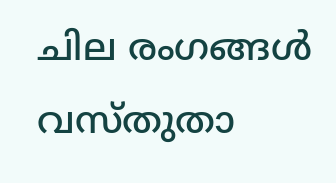ചില രംഗങ്ങള്‍ വസ്തുതാ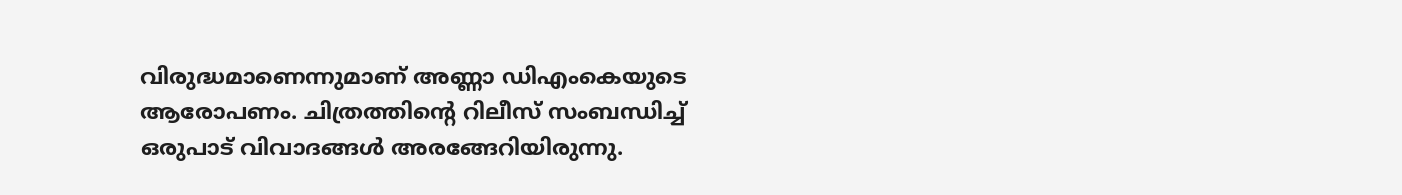വിരുദ്ധമാണെന്നുമാണ് അണ്ണാ ഡിഎംകെയുടെ ആരോപണം. ചിത്രത്തിന്റെ റിലീസ് സംബന്ധിച്ച് ഒരുപാട് വിവാദങ്ങള്‍ അരങ്ങേറിയിരുന്നു.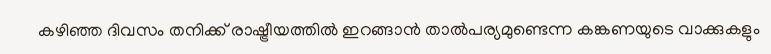കഴിഞ്ഞ ദിവസം തനിക്ക് രാഷ്ട്രീയത്തില്‍ ഇറങ്ങാന്‍ താല്‍പര്യമുണ്ടെന്ന കങ്കണയുടെ വാക്കുകളും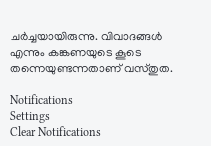ചര്‍ച്ചയായിരുന്നു. വിവാദങ്ങള്‍ എന്നും കങ്കണയുടെ കൂടെ തന്നെയുണ്ടന്നതാണ് വസ്തുത.

Notifications
Settings
Clear Notifications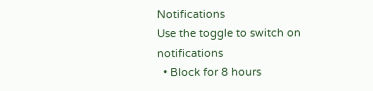Notifications
Use the toggle to switch on notifications
  • Block for 8 hours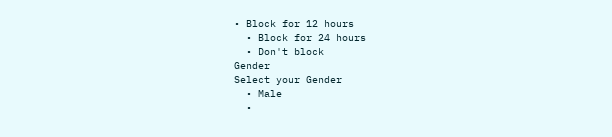• Block for 12 hours
  • Block for 24 hours
  • Don't block
Gender
Select your Gender
  • Male
  •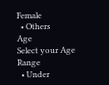Female
  • Others
Age
Select your Age Range
  • Under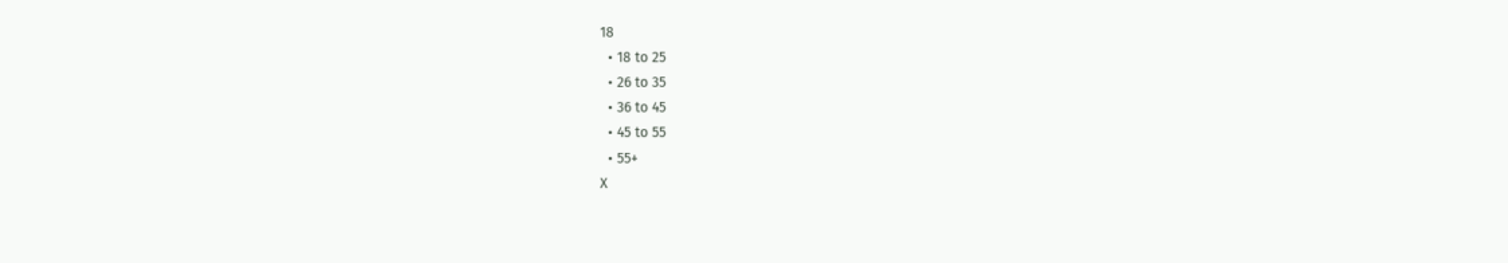18
  • 18 to 25
  • 26 to 35
  • 36 to 45
  • 45 to 55
  • 55+
X